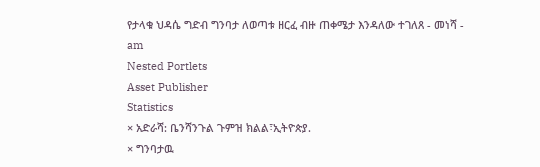የታላቁ ህዳሴ ግድብ ግንባታ ለወጣቱ ዘርፈ ብዙ ጠቀሜታ እንዳለው ተገለጸ - መነሻ - am
Nested Portlets
Asset Publisher
Statistics
× አድራሻ: ቤንሻንጉል ጉምዝ ክልል፣ኢትዮጵያ.
× ግንባታዉ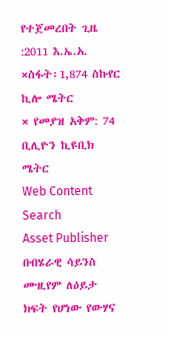የተጀመረበት ጊዜ :2011 እ.ኤ.አ.
×ስፋት፡1,874 ስኩየር ኪሎ ሜትር
× የመያዝ አቅም: 74 ቢሊዮን ኪዩቢክ ሜትር
Web Content Search
Asset Publisher
በብሄራዊ ሳይንስ ሙዚየም ለዕይታ ክፍት የሆነው የውሃና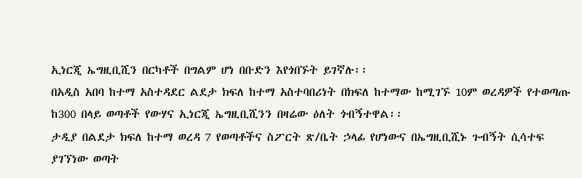ኢነርጂ ኤግዚቢሺን በርካቶች በግልም ሆነ በቡድን እየጎበኙት ይገኛሉ፡፡
በአዲስ አበባ ከተማ አስተዳደር ልደታ ክፍለ ከተማ አስተባበሪነት በክፍለ ከተማው ከሚገኙ 10ም ወረዳዎች የተወጣጡ ከ300 በላይ ወጣቶች የውሃና ኢነርጂ ኤግዚቢሺንን በዛሬው ዕለት ጎብኝተዋል፡፡
ታዲያ በልደታ ክፍለ ከተማ ወረዳ 7 የወጣቶችና ስፖርት ጽ/ቤት ኃላፊ የሆነውና በኤግዚቢሺኑ ጉብኝት ሲሳተፍ ያገኘነው ወጣት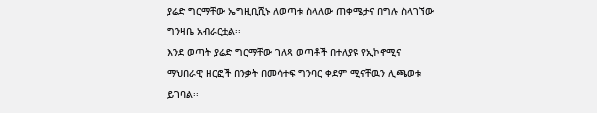ያሬድ ግርማቸው ኤግዚቢሺኑ ለወጣቱ ስላለው ጠቀሜታና በግሉ ስላገኘው ግንዛቤ አብራርቷል፡፡
እንደ ወጣት ያሬድ ግርማቸው ገለጻ ወጣቶች በተለያዩ የኢኮኖሚና ማህበራዊ ዘርፎች በንቃት በመሳተፍ ግንባር ቀደም ሚናቸዉን ሊጫወቱ ይገባል፡፡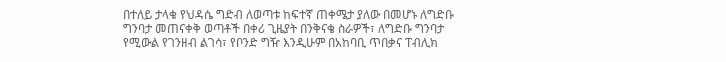በተለይ ታላቁ የህዳሴ ግድብ ለወጣቱ ከፍተኛ ጠቀሜታ ያለው በመሆኑ ለግድቡ ግንባታ መጠናቀቅ ወጣቶች በቀሪ ጊዜያት በንቅናቄ ስራዎች፣ ለግድቡ ግንባታ የሚውል የገንዘብ ልገሳ፣ የቦንድ ግዥ እንዲሁም በአከባቢ ጥበቃና ፐብሊክ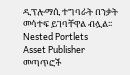ዲፕሎማሲ ተግባራት በንቃት መሳተፍ ይገባቸዋል ብሏል፡፡
Nested Portlets
Asset Publisher
መጣጥፎች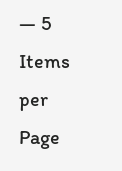— 5 Items per Page